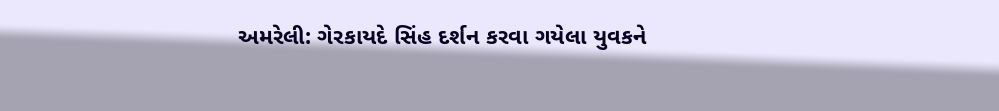અમરેલી: ગેરકાયદે સિંહ દર્શન કરવા ગયેલા યુવકને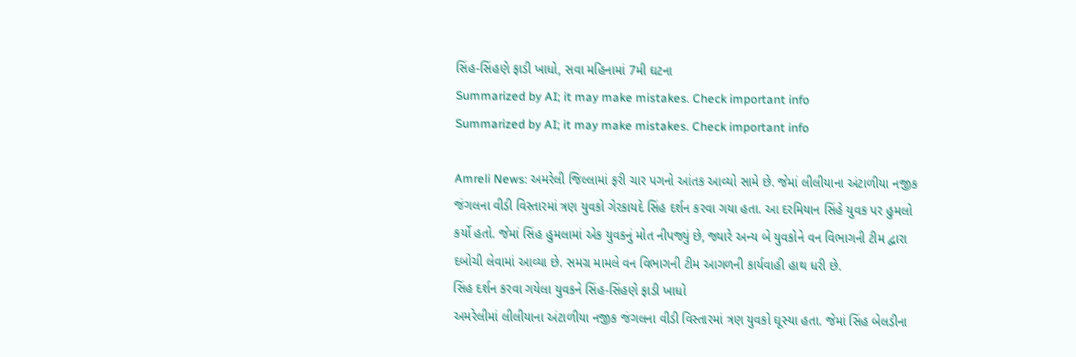સિંહ-સિંહણે ફાડી ખાધો, સવા મહિનામાં 7મી ઘટના
Summarized by AI; it may make mistakes. Check important info
Summarized by AI; it may make mistakes. Check important info

Amreli News: અમરેલી જિલ્લામાં ફરી ચાર પગનો આંતક આવ્યો સામે છે. જેમાં લીલીયાના અંટાળીયા નજીક જંગલના વીડી વિસ્તારમાં ત્રણ યુવકો ગેરકાયદે સિંહ દર્શન કરવા ગયા હતા. આ દરમિયાન સિંહે યુવક પર હુમલો કર્યો હતો. જેમાં સિંહ હુમલામાં એક યુવકનું મોત નીપજ્યું છે, જ્યારે અન્ય બે યુવકોને વન વિભાગની ટીમ દ્વારા દબોચી લેવામાં આવ્યા છે. સમગ્ર મામલે વન વિભાગની ટીમ આગળની કાર્યવાહી હાથ ધરી છે.
સિંહ દર્શન કરવા ગયેલા યુવકને સિંહ-સિંહણે ફાડી ખાધો
અમરેલીમાં લીલીયાના અંટાળીયા નજીક જંગલના વીડી વિસ્તારમાં ત્રણ યુવકો ઘૂસ્યા હતા. જેમાં સિંહ બેલડીના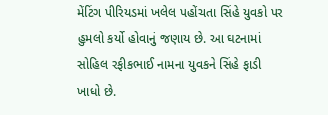મેંટિંગ પીરિયડમાં ખલેલ પહોંચતા સિંહે યુવકો પર હુમલો કર્યો હોવાનું જણાય છે. આ ઘટનામાં સોહિલ રફીકભાઈ નામના યુવકને સિંહે ફાડી ખાધો છે.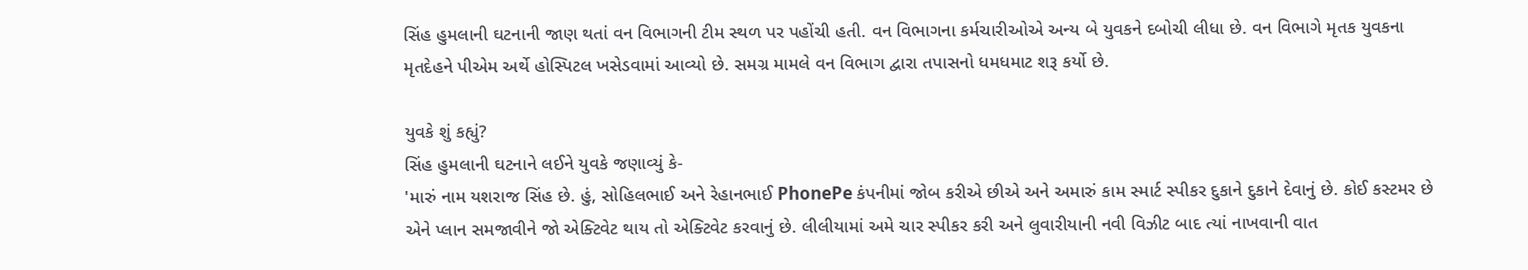સિંહ હુમલાની ઘટનાની જાણ થતાં વન વિભાગની ટીમ સ્થળ પર પહોંચી હતી. વન વિભાગના કર્મચારીઓએ અન્ય બે યુવકને દબોચી લીધા છે. વન વિભાગે મૃતક યુવકના મૃતદેહને પીએમ અર્થે હોસ્પિટલ ખસેડવામાં આવ્યો છે. સમગ્ર મામલે વન વિભાગ દ્વારા તપાસનો ધમધમાટ શરૂ કર્યો છે.

યુવકે શું કહ્યું?
સિંહ હુમલાની ઘટનાને લઈને યુવકે જણાવ્યું કે-
'મારું નામ યશરાજ સિંહ છે. હું, સોહિલભાઈ અને રેહાનભાઈ PhonePe કંપનીમાં જોબ કરીએ છીએ અને અમારું કામ સ્માર્ટ સ્પીકર દુકાને દુકાને દેવાનું છે. કોઈ કસ્ટમર છે એને પ્લાન સમજાવીને જો એક્ટિવેટ થાય તો એક્ટિવેટ કરવાનું છે. લીલીયામાં અમે ચાર સ્પીકર કરી અને લુવારીયાની નવી વિઝીટ બાદ ત્યાં નાખવાની વાત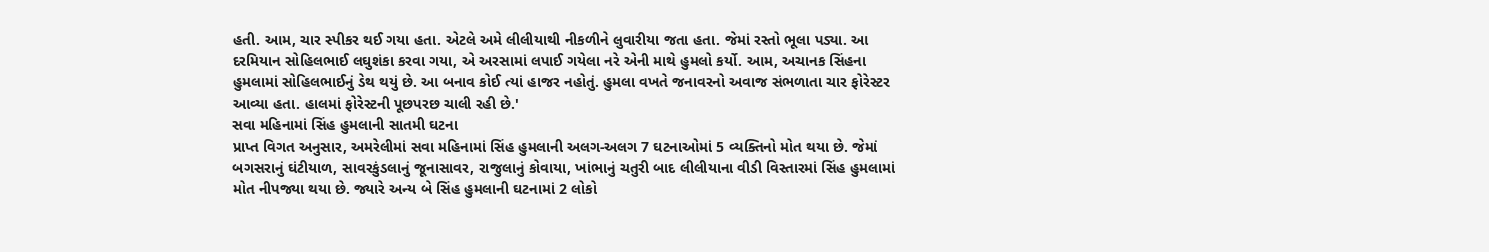હતી. આમ, ચાર સ્પીકર થઈ ગયા હતા. એટલે અમે લીલીયાથી નીકળીને લુવારીયા જતા હતા. જેમાં રસ્તો ભૂલા પડ્યા. આ દરમિયાન સોહિલભાઈ લઘુશંકા કરવા ગયા, એ અરસામાં લપાઈ ગયેલા નરે એની માથે હુમલો કર્યો. આમ, અચાનક સિંહના હુમલામાં સોહિલભાઈનું ડેથ થયું છે. આ બનાવ કોઈ ત્યાં હાજર નહોતું. હુમલા વખતે જનાવરનો અવાજ સંભળાતા ચાર ફોરેસ્ટર આવ્યા હતા. હાલમાં ફોરેસ્ટની પૂછપરછ ચાલી રહી છે.'
સવા મહિનામાં સિંહ હુમલાની સાતમી ઘટના
પ્રાપ્ત વિગત અનુસાર, અમરેલીમાં સવા મહિનામાં સિંહ હુમલાની અલગ-અલગ 7 ઘટનાઓમાં 5 વ્યક્તિનો મોત થયા છે. જેમાં બગસરાનું ઘંટીયાળ, સાવરકુંડલાનું જૂનાસાવર, રાજુલાનું કોવાયા, ખાંભાનું ચતુરી બાદ લીલીયાના વીડી વિસ્તારમાં સિંહ હુમલામાં મોત નીપજ્યા થયા છે. જ્યારે અન્ય બે સિંહ હુમલાની ઘટનામાં 2 લોકો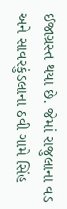ઈજાગ્રસ્ત થયા છે. જેમાં રાજુલાના વડ અને સાવરકુંડલાના ઠવી ગામે સિંહ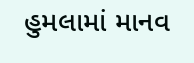હુમલામાં માનવ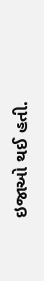ઇજાઓ થઈ હતી.